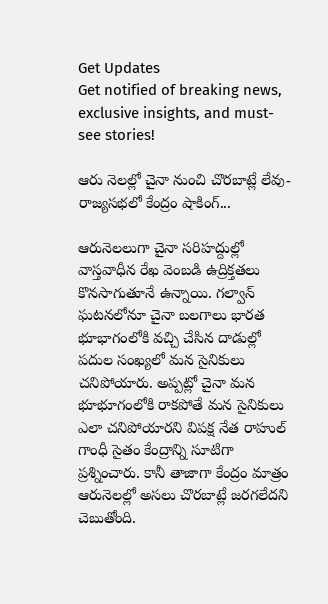Get Updates
Get notified of breaking news, exclusive insights, and must-see stories!

ఆరు నెలల్లో చైనా నుంచి చొరబాట్లే లేవు- రాజ్యసభలో కేంద్రం షాకింగ్‌...

ఆరునెలలుగా చైనా సరిహద్దుల్లో వాస్తవాధీన రేఖ వెంబడి ఉద్రిక్తతలు కొనసాగుతూనే ఉన్నాయి. గల్వాన్‌ ఘటనలోనూ చైనా బలగాలు భారత భూభాగంలోకి వచ్చి చేసిన దాడుల్లో పదుల సంఖ్యలో మన సైనికులు చనిపోయారు. అప్పట్లో చైనా మన భూభూగంలోకి రాకపోతే మన సైనికులు ఎలా చనిపోయారని విపక్ష నేత రాహుల్‌ గాంధీ సైతం కేంద్రాన్ని సూటిగా ప్రశ్నించారు. కానీ తాజాగా కేంద్రం మాత్రం ఆరునెలల్లో అసలు చొరబాట్లే జరగలేదని చెబుతోంది.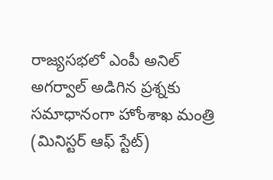రాజ్యసభలో ఎంపీ అనిల్‌ అగర్వాల్‌ అడిగిన ప్రశ్నకు సమాధానంగా హోంశాఖ మంత్రి (మినిస్టర్ ఆఫ్‌ స్టేట్‌)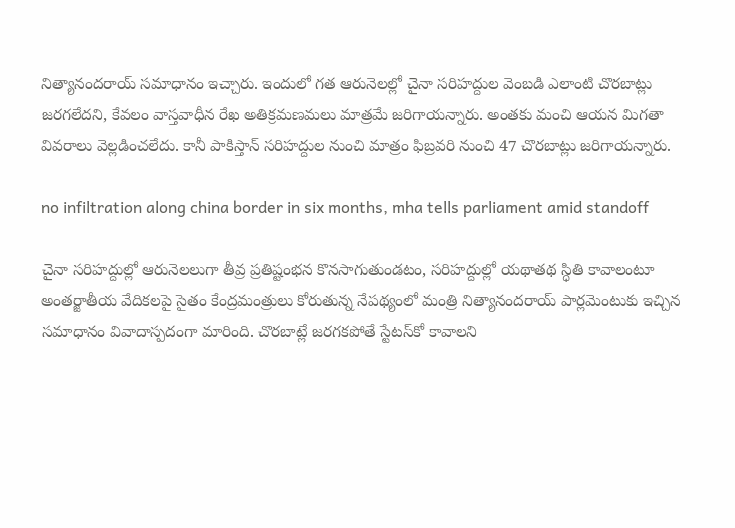నిత్యానందరాయ్‌ సమాధానం ఇచ్చారు. ఇందులో గత ఆరునెలల్లో చైనా సరిహద్దుల వెంబడి ఎలాంటి చొరబాట్లు జరగలేదని, కేవలం వాస్తవాధీన రేఖ అతిక్రమణమలు మాత్రమే జరిగాయన్నారు. అంతకు మంచి ఆయన మిగతా వివరాలు వెల్లడించలేదు. కానీ పాకిస్తాన్‌ సరిహద్దుల నుంచి మాత్రం ఫిబ్రవరి నుంచి 47 చొరబాట్లు జరిగాయన్నారు.

no infiltration along china border in six months, mha tells parliament amid standoff

చైనా సరిహద్దుల్లో ఆరునెలలుగా తీవ్ర ప్రతిష్టంభన కొనసాగుతుండటం, సరిహద్దుల్లో యథాతథ స్ధితి కావాలంటూ అంతర్జాతీయ వేదికలపై సైతం కేంద్రమంత్రులు కోరుతున్న నేపథ్యంలో మంత్రి నిత్యానందరాయ్‌ పార్లమెంటుకు ఇచ్చిన సమాధానం వివాదాస్పదంగా మారింది. చొరబాట్లే జరగకపోతే స్టేటస్‌కో కావాలని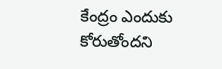కేంద్రం ఎందుకు కోరుతోందని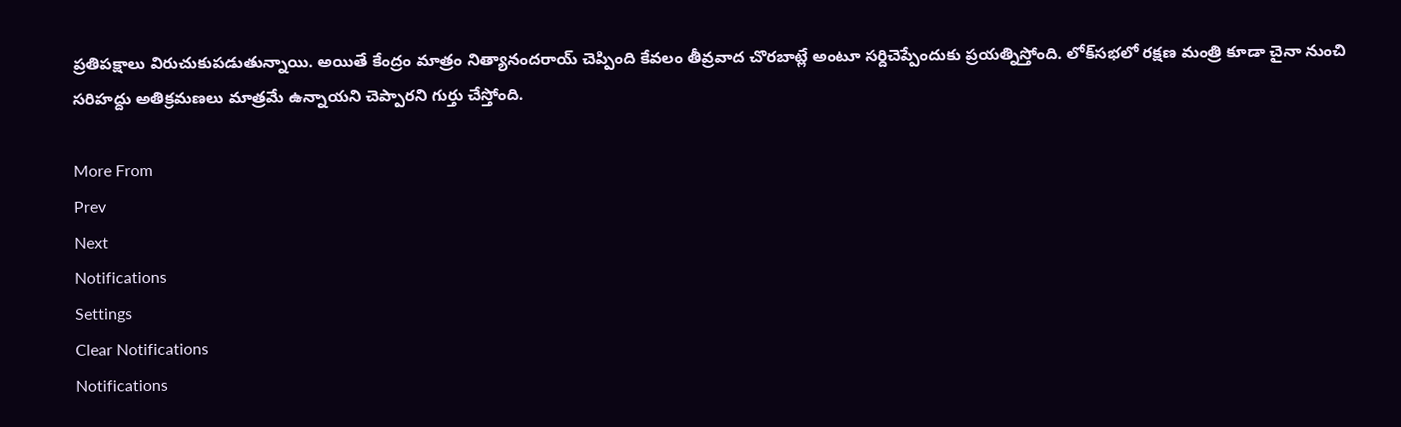ప్రతిపక్షాలు విరుచుకుపడుతున్నాయి. అయితే కేంద్రం మాత్రం నిత్యానందరాయ్‌ చెప్పింది కేవలం తీవ్రవాద చొరబాట్లే అంటూ సర్దిచెప్పేందుకు ప్రయత్నిస్తోంది. లోక్‌సభలో రక్షణ మంత్రి కూడా చైనా నుంచి సరిహద్దు అతిక్రమణలు మాత్రమే ఉన్నాయని చెప్పారని గుర్తు చేస్తోంది.

More From
Prev
Next
Notifications
Settings
Clear Notifications
Notifications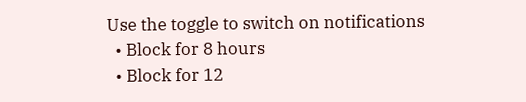Use the toggle to switch on notifications
  • Block for 8 hours
  • Block for 12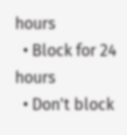hours
  • Block for 24 hours
  • Don't block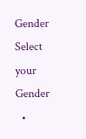Gender
Select your Gender
  •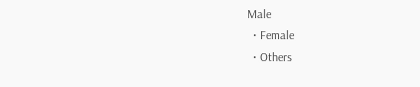Male
  • Female
  • Others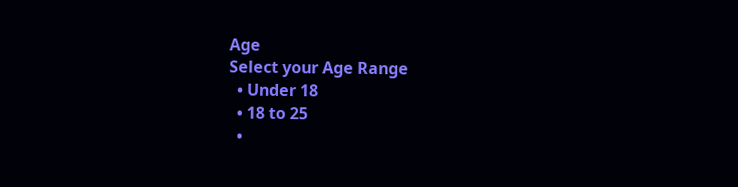Age
Select your Age Range
  • Under 18
  • 18 to 25
  •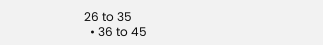26 to 35
  • 36 to 45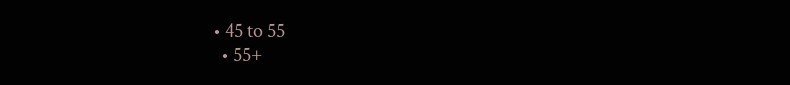• 45 to 55
  • 55+